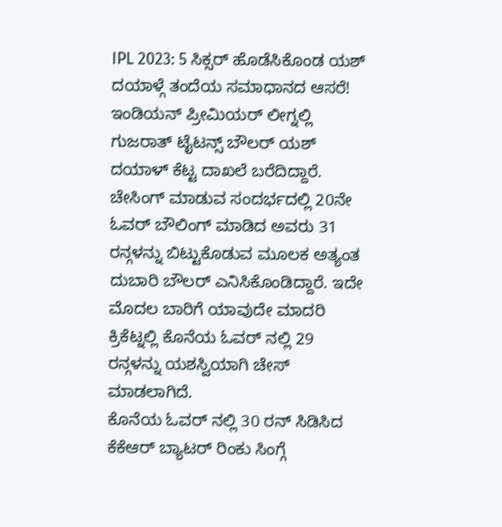IPL 2023: 5 ಸಿಕ್ಸರ್ ಹೊಡೆಸಿಕೊಂಡ ಯಶ್ ದಯಾಳ್ಗೆ ತಂದೆಯ ಸಮಾಧಾನದ ಆಸರೆ!
ಇಂಡಿಯನ್ ಪ್ರೀಮಿಯರ್ ಲೀಗ್ನಲ್ಲಿ ಗುಜರಾತ್ ಟೈಟನ್ಸ್ ಬೌಲರ್ ಯಶ್ ದಯಾಳ್ ಕೆಟ್ಟ ದಾಖಲೆ ಬರೆದಿದ್ದಾರೆ. ಚೇಸಿಂಗ್ ಮಾಡುವ ಸಂದರ್ಭದಲ್ಲಿ 20ನೇ ಓವರ್ ಬೌಲಿಂಗ್ ಮಾಡಿದ ಅವರು 31 ರನ್ಗಳನ್ನು ಬಿಟ್ಟುಕೊಡುವ ಮೂಲಕ ಅತ್ಯಂತ ದುಬಾರಿ ಬೌಲರ್ ಎನಿಸಿಕೊಂಡಿದ್ದಾರೆ. ಇದೇ ಮೊದಲ ಬಾರಿಗೆ ಯಾವುದೇ ಮಾದರಿ ಕ್ರಿಕೆಟ್ನಲ್ಲಿ ಕೊನೆಯ ಓವರ್ ನಲ್ಲಿ 29 ರನ್ಗಳನ್ನು ಯಶಸ್ವಿಯಾಗಿ ಚೇಸ್ ಮಾಡಲಾಗಿದೆ.
ಕೊನೆಯ ಓವರ್ ನಲ್ಲಿ 30 ರನ್ ಸಿಡಿಸಿದ ಕೆಕೆಆರ್ ಬ್ಯಾಟರ್ ರಿಂಕು ಸಿಂಗ್ಗೆ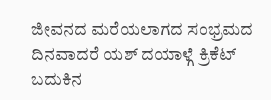ಜೀವನದ ಮರೆಯಲಾಗದ ಸಂಭ್ರಮದ ದಿನವಾದರೆ ಯಶ್ ದಯಾಳ್ಗೆ ಕ್ರಿಕೆಟ್ ಬದುಕಿನ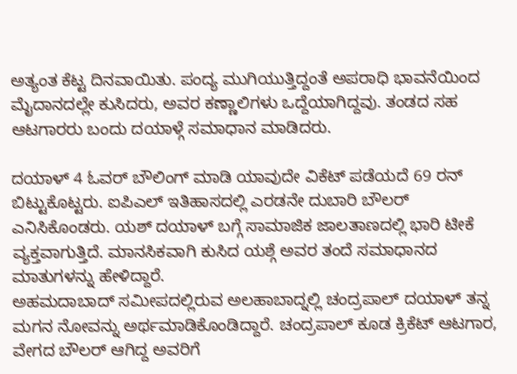ಅತ್ಯಂತ ಕೆಟ್ಟ ದಿನವಾಯಿತು. ಪಂದ್ಯ ಮುಗಿಯುತ್ತಿದ್ದಂತೆ ಅಪರಾಧಿ ಭಾವನೆಯಿಂದ ಮೈದಾನದಲ್ಲೇ ಕುಸಿದರು, ಅವರ ಕಣ್ಣಾಲಿಗಳು ಒದ್ದೆಯಾಗಿದ್ದವು. ತಂಡದ ಸಹ ಆಟಗಾರರು ಬಂದು ದಯಾಳ್ಗೆ ಸಮಾಧಾನ ಮಾಡಿದರು.

ದಯಾಳ್ 4 ಓವರ್ ಬೌಲಿಂಗ್ ಮಾಡಿ ಯಾವುದೇ ವಿಕೆಟ್ ಪಡೆಯದೆ 69 ರನ್ ಬಿಟ್ಟುಕೊಟ್ಟರು. ಐಪಿಎಲ್ ಇತಿಹಾಸದಲ್ಲಿ ಎರಡನೇ ದುಬಾರಿ ಬೌಲರ್ ಎನಿಸಿಕೊಂಡರು. ಯಶ್ ದಯಾಳ್ ಬಗ್ಗೆ ಸಾಮಾಜಿಕ ಜಾಲತಾಣದಲ್ಲಿ ಭಾರಿ ಟೀಕೆ ವ್ಯಕ್ತವಾಗುತ್ತಿದೆ. ಮಾನಸಿಕವಾಗಿ ಕುಸಿದ ಯಶ್ಗೆ ಅವರ ತಂದೆ ಸಮಾಧಾನದ ಮಾತುಗಳನ್ನು ಹೇಳಿದ್ದಾರೆ.
ಅಹಮದಾಬಾದ್ ಸಮೀಪದಲ್ಲಿರುವ ಅಲಹಾಬಾದ್ನಲ್ಲಿ ಚಂದ್ರಪಾಲ್ ದಯಾಳ್ ತನ್ನ ಮಗನ ನೋವನ್ನು ಅರ್ಥಮಾಡಿಕೊಂಡಿದ್ದಾರೆ. ಚಂದ್ರಪಾಲ್ ಕೂಡ ಕ್ರಿಕೆಟ್ ಆಟಗಾರ, ವೇಗದ ಬೌಲರ್ ಆಗಿದ್ದ ಅವರಿಗೆ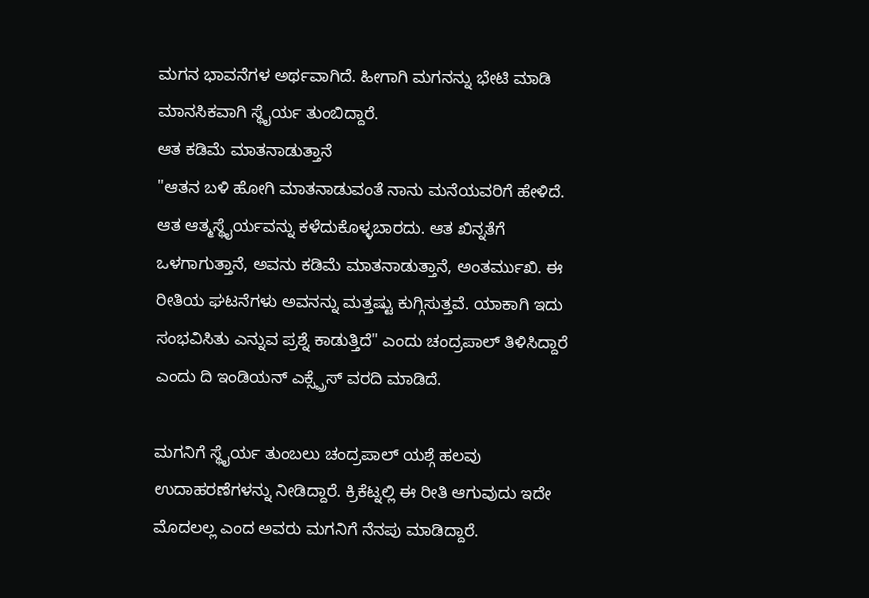ಮಗನ ಭಾವನೆಗಳ ಅರ್ಥವಾಗಿದೆ. ಹೀಗಾಗಿ ಮಗನನ್ನು ಭೇಟಿ ಮಾಡಿ ಮಾನಸಿಕವಾಗಿ ಸ್ಥೈರ್ಯ ತುಂಬಿದ್ದಾರೆ.
ಆತ ಕಡಿಮೆ ಮಾತನಾಡುತ್ತಾನೆ
"ಆತನ ಬಳಿ ಹೋಗಿ ಮಾತನಾಡುವಂತೆ ನಾನು ಮನೆಯವರಿಗೆ ಹೇಳಿದೆ. ಆತ ಆತ್ಮಸ್ಥೈರ್ಯವನ್ನು ಕಳೆದುಕೊಳ್ಳಬಾರದು. ಆತ ಖಿನ್ನತೆಗೆ ಒಳಗಾಗುತ್ತಾನೆ, ಅವನು ಕಡಿಮೆ ಮಾತನಾಡುತ್ತಾನೆ, ಅಂತರ್ಮುಖಿ. ಈ ರೀತಿಯ ಘಟನೆಗಳು ಅವನನ್ನು ಮತ್ತಷ್ಟು ಕುಗ್ಗಿಸುತ್ತವೆ. ಯಾಕಾಗಿ ಇದು ಸಂಭವಿಸಿತು ಎನ್ನುವ ಪ್ರಶ್ನೆ ಕಾಡುತ್ತಿದೆ" ಎಂದು ಚಂದ್ರಪಾಲ್ ತಿಳಿಸಿದ್ದಾರೆ ಎಂದು ದಿ ಇಂಡಿಯನ್ ಎಕ್ಸ್ಪ್ರೆಸ್ ವರದಿ ಮಾಡಿದೆ.

ಮಗನಿಗೆ ಸ್ಥೈರ್ಯ ತುಂಬಲು ಚಂದ್ರಪಾಲ್ ಯಶ್ಗೆ ಹಲವು ಉದಾಹರಣೆಗಳನ್ನು ನೀಡಿದ್ದಾರೆ. ಕ್ರಿಕೆಟ್ನಲ್ಲಿ ಈ ರೀತಿ ಆಗುವುದು ಇದೇ ಮೊದಲಲ್ಲ ಎಂದ ಅವರು ಮಗನಿಗೆ ನೆನಪು ಮಾಡಿದ್ದಾರೆ.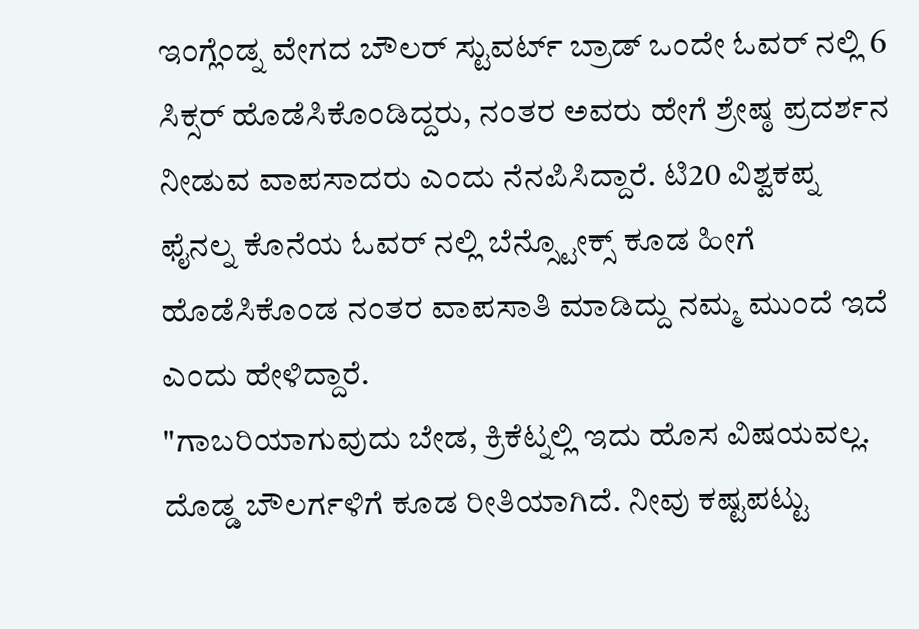ಇಂಗ್ಲೆಂಡ್ನ ವೇಗದ ಬೌಲರ್ ಸ್ಟುವರ್ಟ್ ಬ್ರಾಡ್ ಒಂದೇ ಓವರ್ ನಲ್ಲಿ 6 ಸಿಕ್ಸರ್ ಹೊಡೆಸಿಕೊಂಡಿದ್ದರು, ನಂತರ ಅವರು ಹೇಗೆ ಶ್ರೇಷ್ಠ ಪ್ರದರ್ಶನ ನೀಡುವ ವಾಪಸಾದರು ಎಂದು ನೆನಪಿಸಿದ್ದಾರೆ. ಟಿ20 ವಿಶ್ವಕಪ್ನ ಫೈನಲ್ನ ಕೊನೆಯ ಓವರ್ ನಲ್ಲಿ ಬೆನ್ಸ್ಟೋಕ್ಸ್ ಕೂಡ ಹೀಗೆ ಹೊಡೆಸಿಕೊಂಡ ನಂತರ ವಾಪಸಾತಿ ಮಾಡಿದ್ದು ನಮ್ಮ ಮುಂದೆ ಇದೆ ಎಂದು ಹೇಳಿದ್ದಾರೆ.
"ಗಾಬರಿಯಾಗುವುದು ಬೇಡ, ಕ್ರಿಕೆಟ್ನಲ್ಲಿ ಇದು ಹೊಸ ವಿಷಯವಲ್ಲ. ದೊಡ್ಡ ಬೌಲರ್ಗಳಿಗೆ ಕೂಡ ರೀತಿಯಾಗಿದೆ. ನೀವು ಕಷ್ಟಪಟ್ಟು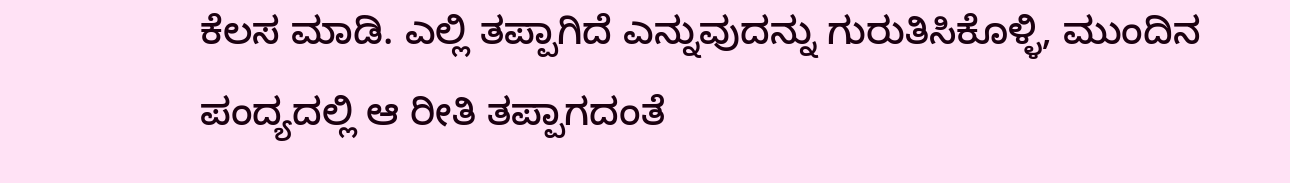ಕೆಲಸ ಮಾಡಿ. ಎಲ್ಲಿ ತಪ್ಪಾಗಿದೆ ಎನ್ನುವುದನ್ನು ಗುರುತಿಸಿಕೊಳ್ಳಿ, ಮುಂದಿನ ಪಂದ್ಯದಲ್ಲಿ ಆ ರೀತಿ ತಪ್ಪಾಗದಂತೆ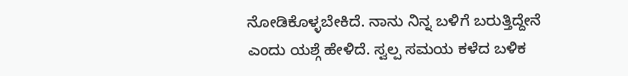ನೋಡಿಕೊಳ್ಳಬೇಕಿದೆ. ನಾನು ನಿನ್ನ ಬಳಿಗೆ ಬರುತ್ತಿದ್ದೇನೆ ಎಂದು ಯಶ್ಗೆ ಹೇಳಿದೆ. ಸ್ವಲ್ಪ ಸಮಯ ಕಳೆದ ಬಳಿಕ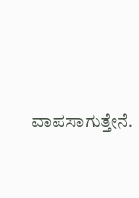ವಾಪಸಾಗುತ್ತೇನೆ.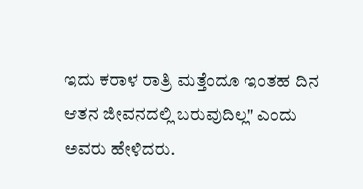ಇದು ಕರಾಳ ರಾತ್ರಿ ಮತ್ತೆಂದೂ ಇಂತಹ ದಿನ ಆತನ ಜೀವನದಲ್ಲಿ ಬರುವುದಿಲ್ಲ" ಎಂದು ಅವರು ಹೇಳಿದರು.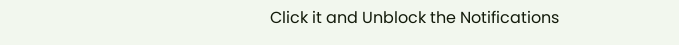Click it and Unblock the Notifications